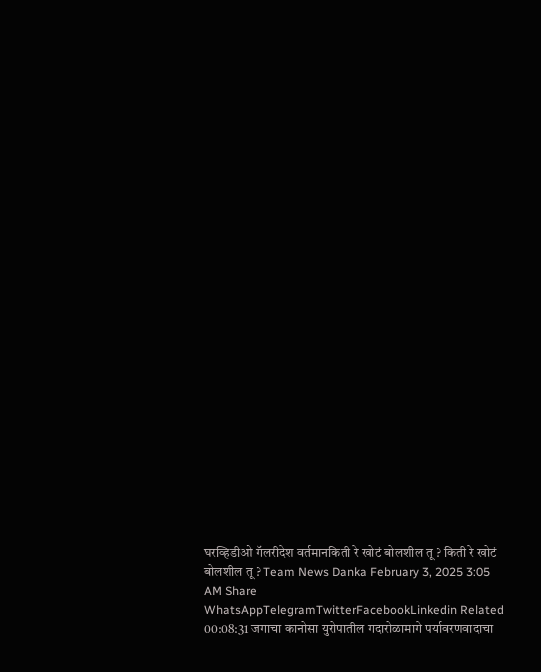घरव्हिडीओ गॅलरीदेश वर्तमानकिती रे खोटं बोलशील तू ? किती रे खोटं बोलशील तू ? Team News Danka February 3, 2025 3:05 AM Share WhatsAppTelegramTwitterFacebookLinkedin Related 00:08:31 जगाचा कानोसा युरोपातील गदारोळामागे पर्यावरणवादाचा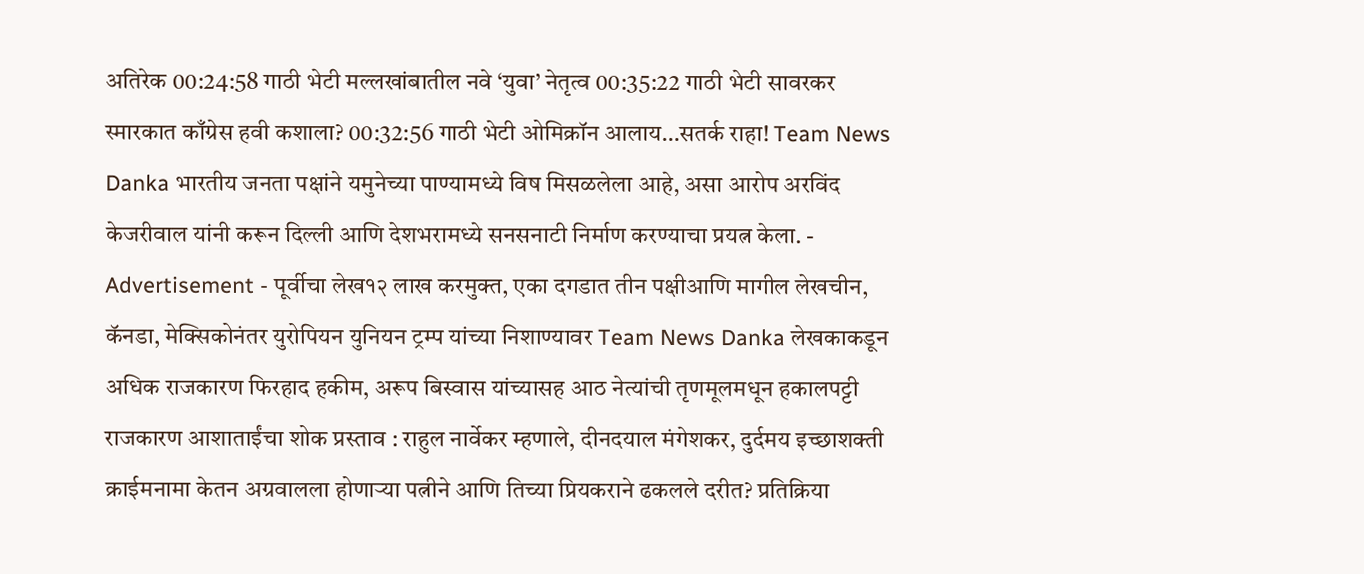अतिरेक 00:24:58 गाठी भेटी मल्लखांबातील नवे ‘युवा’ नेतृत्व 00:35:22 गाठी भेटी सावरकर स्मारकात काँग्रेस हवी कशाला? 00:32:56 गाठी भेटी ओमिक्रॉन आलाय…सतर्क राहा! Team News Danka भारतीय जनता पक्षांने यमुनेच्या पाण्यामध्ये विष मिसळलेला आहे, असा आरोप अरविंद केजरीवाल यांनी करून दिल्ली आणि देशभरामध्ये सनसनाटी निर्माण करण्याचा प्रयत्न केला. - Advertisement - पूर्वीचा लेख१२ लाख करमुक्त, एका दगडात तीन पक्षीआणि मागील लेखचीन, कॅनडा, मेक्सिकोनंतर युरोपियन युनियन ट्रम्प यांच्या निशाण्यावर Team News Danka लेखकाकडून अधिक राजकारण फिरहाद हकीम, अरूप बिस्वास यांच्यासह आठ नेत्यांची तृणमूलमधून हकालपट्टी राजकारण आशाताईंचा शोक प्रस्ताव : राहुल नार्वेकर म्हणाले, दीनदयाल मंगेशकर, दुर्दमय इच्छाशक्ती क्राईमनामा केतन अग्रवालला होणाऱ्या पत्नीने आणि तिच्या प्रियकराने ढकलले दरीत? प्रतिक्रिया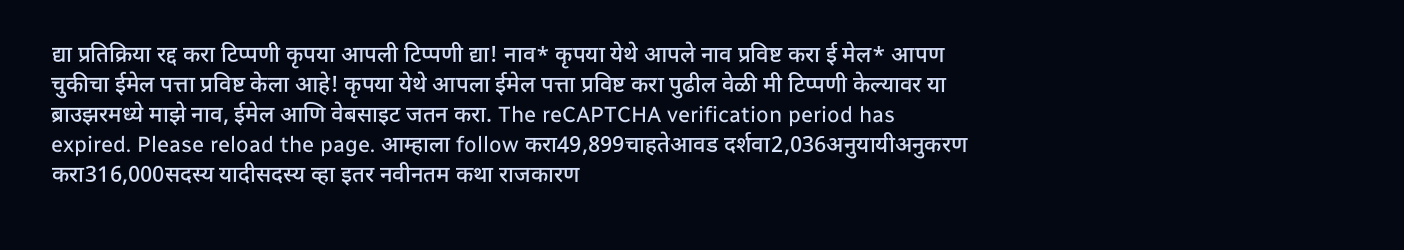द्या प्रतिक्रिया रद्द करा टिप्पणी कृपया आपली टिप्पणी द्या! नाव* कृपया येथे आपले नाव प्रविष्ट करा ई मेल* आपण चुकीचा ईमेल पत्ता प्रविष्ट केला आहे! कृपया येथे आपला ईमेल पत्ता प्रविष्ट करा पुढील वेळी मी टिप्पणी केल्यावर या ब्राउझरमध्ये माझे नाव, ईमेल आणि वेबसाइट जतन करा. The reCAPTCHA verification period has expired. Please reload the page. आम्हाला follow करा49,899चाहतेआवड दर्शवा2,036अनुयायीअनुकरण करा316,000सदस्य यादीसदस्य व्हा इतर नवीनतम कथा राजकारण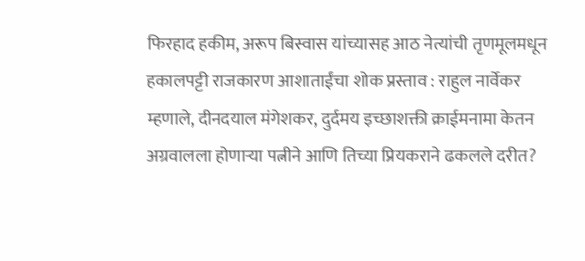फिरहाद हकीम, अरूप बिस्वास यांच्यासह आठ नेत्यांची तृणमूलमधून हकालपट्टी राजकारण आशाताईंचा शोक प्रस्ताव : राहुल नार्वेकर म्हणाले, दीनदयाल मंगेशकर, दुर्दमय इच्छाशक्ती क्राईमनामा केतन अग्रवालला होणाऱ्या पत्नीने आणि तिच्या प्रियकराने ढकलले दरीत?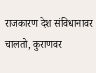राजकारण देश संविधानावर चालतो, कुराणवर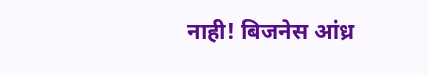नाही! बिजनेस आंध्र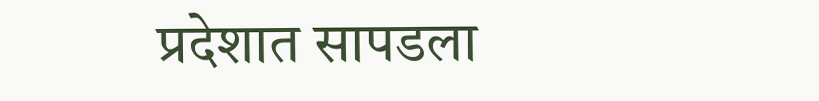प्रदेशात सापडला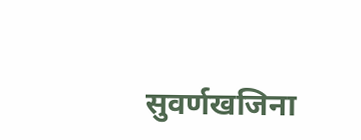सुवर्णखजिना